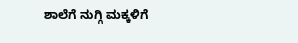ಶಾಲೆಗೆ ನುಗ್ಗಿ ಮಕ್ಕಳಿಗೆ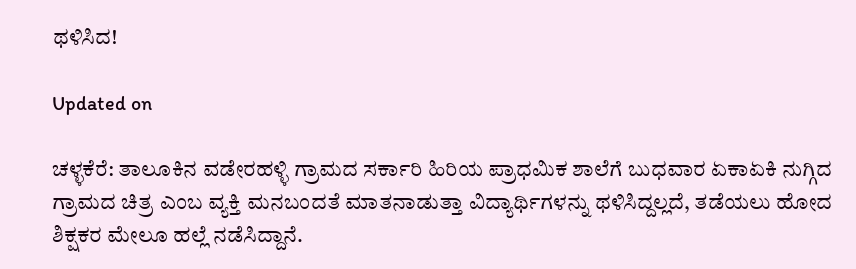ಥಳಿಸಿದ!

Updated on

ಚಳ್ಳಕೆರೆ: ತಾಲೂಕಿನ ವಡೇರಹಳ್ಳಿ ಗ್ರಾಮದ ಸರ್ಕಾರಿ ಹಿರಿಯ ಪ್ರಾಧಮಿಕ ಶಾಲೆಗೆ ಬುಧವಾರ ಏಕಾಏಕಿ ನುಗ್ಗಿದ ಗ್ರಾಮದ ಚಿತ್ರ ಎಂಬ ವ್ಯಕ್ತಿ ಮನಬಂದತೆ ಮಾತನಾಡುತ್ತಾ ವಿದ್ಯಾರ್ಥಿಗಳನ್ನು ಥಳಿಸಿದ್ದಲ್ಲದೆ, ತಡೆಯಲು ಹೋದ ಶಿಕ್ಷಕರ ಮೇಲೂ ಹಲ್ಲೆ ನಡೆಸಿದ್ದಾನೆ.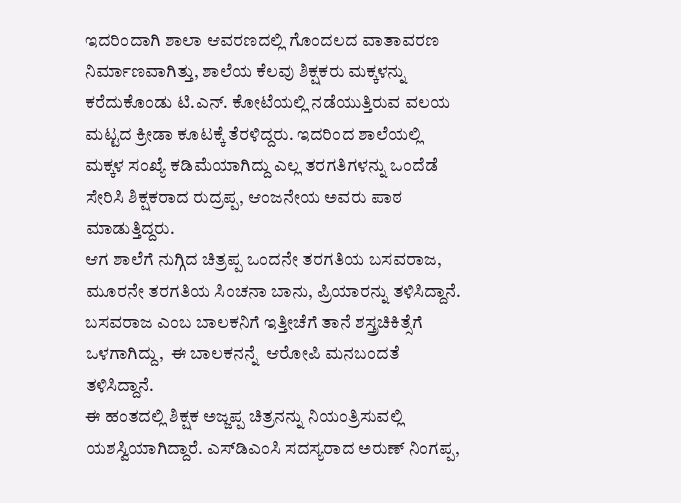ಇದರಿಂದಾಗಿ ಶಾಲಾ ಆವರಣದಲ್ಲಿ ಗೊಂದಲದ ವಾತಾವರಣ ನಿರ್ಮಾಣವಾಗಿತ್ತು, ಶಾಲೆಯ ಕೆಲವು ಶಿಕ್ಷಕರು ಮಕ್ಕಳನ್ನು ಕರೆದುಕೊಂಡು ಟಿ.ಎನ್. ಕೋಟೆಯಲ್ಲಿ ನಡೆಯುತ್ತಿರುವ ವಲಯ ಮಟ್ಟದ ಕ್ರೀಡಾ ಕೂಟಕ್ಕೆ ತೆರಳಿದ್ದರು. ಇದರಿಂದ ಶಾಲೆಯಲ್ಲಿ ಮಕ್ಕಳ ಸಂಖ್ಯೆ ಕಡಿಮೆಯಾಗಿದ್ದು ಎಲ್ಲ ತರಗತಿಗಳನ್ನು ಒಂದೆಡೆ ಸೇರಿಸಿ ಶಿಕ್ಷಕರಾದ ರುದ್ರಪ್ಪ, ಆಂಜನೇಯ ಅವರು ಪಾಠ ಮಾಡುತ್ತಿದ್ದರು.
ಆಗ ಶಾಲೆಗೆ ನುಗ್ಗಿದ ಚಿತ್ರಪ್ಪ ಒಂದನೇ ತರಗತಿಯ ಬಸವರಾಜ, ಮೂರನೇ ತರಗತಿಯ ಸಿಂಚನಾ ಬಾನು, ಪ್ರಿಯಾರನ್ನು ತಳಿಸಿದ್ದಾನೆ. ಬಸವರಾಜ ಎಂಬ ಬಾಲಕನಿಗೆ ಇತ್ತೀಚೆಗೆ ತಾನೆ ಶಸ್ತ್ರಚಿಕಿತ್ಸೆಗೆ ಒಳಗಾಗಿದ್ದು,  ಈ ಬಾಲಕನನ್ನೆ  ಆರೋಪಿ ಮನಬಂದತೆ ತಳಿಸಿದ್ದಾನೆ.
ಈ ಹಂತದಲ್ಲಿ ಶಿಕ್ಷಕ ಅಜ್ಜಪ್ಪ ಚಿತ್ರನನ್ನು ನಿಯಂತ್ರಿಸುವಲ್ಲಿ ಯಶಸ್ವಿಯಾಗಿದ್ದಾರೆ. ಎಸ್‌ಡಿಎಂಸಿ ಸದಸ್ಯರಾದ ಅರುಣ್ ನಿಂಗಪ್ಪ,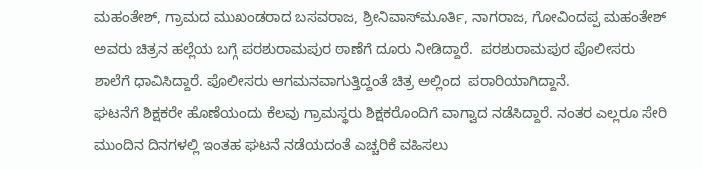ಮಹಂತೇಶ್, ಗ್ರಾಮದ ಮುಖಂಡರಾದ ಬಸವರಾಜ, ಶ್ರೀನಿವಾಸ್‌ಮೂರ್ತಿ, ನಾಗರಾಜ, ಗೋವಿಂದಪ್ಪ ಮಹಂತೇಶ್ ಅವರು ಚಿತ್ರನ ಹಲ್ಲೆಯ ಬಗ್ಗೆ ಪರಶುರಾಮಪುರ ಠಾಣೆಗೆ ದೂರು ನೀಡಿದ್ದಾರೆ.  ಪರಶುರಾಮಪುರ ಪೊಲೀಸರು ಶಾಲೆಗೆ ಧಾವಿಸಿದ್ದಾರೆ. ಪೊಲೀಸರು ಆಗಮನವಾಗುತ್ತಿದ್ದಂತೆ ಚಿತ್ರ ಅಲ್ಲಿಂದ  ಪರಾರಿಯಾಗಿದ್ದಾನೆ.
ಘಟನೆಗೆ ಶಿಕ್ಷಕರೇ ಹೊಣೆಯಂದು ಕೆಲವು ಗ್ರಾಮಸ್ಥರು ಶಿಕ್ಷಕರೊಂದಿಗೆ ವಾಗ್ವಾದ ನಡೆಸಿದ್ದಾರೆ. ನಂತರ ಎಲ್ಲರೂ ಸೇರಿ ಮುಂದಿನ ದಿನಗಳಲ್ಲಿ ಇಂತಹ ಘಟನೆ ನಡೆಯದಂತೆ ಎಚ್ಚರಿಕೆ ವಹಿಸಲು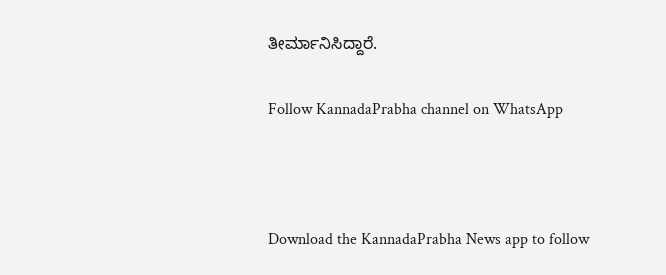ತೀರ್ಮಾನಿಸಿದ್ದಾರೆ.

Follow KannadaPrabha channel on WhatsApp



Download the KannadaPrabha News app to follow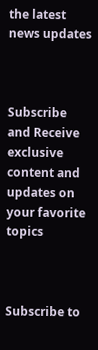the latest news updates



Subscribe and Receive exclusive content and updates on your favorite topics



Subscribe to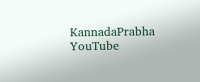KannadaPrabha YouTube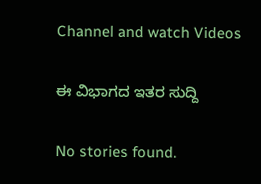Channel and watch Videos

ಈ ವಿಭಾಗದ ಇತರ ಸುದ್ದಿ

No stories found.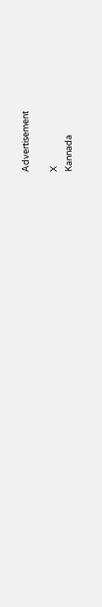Advertisement

X
Kannada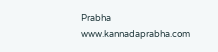Prabha
www.kannadaprabha.com